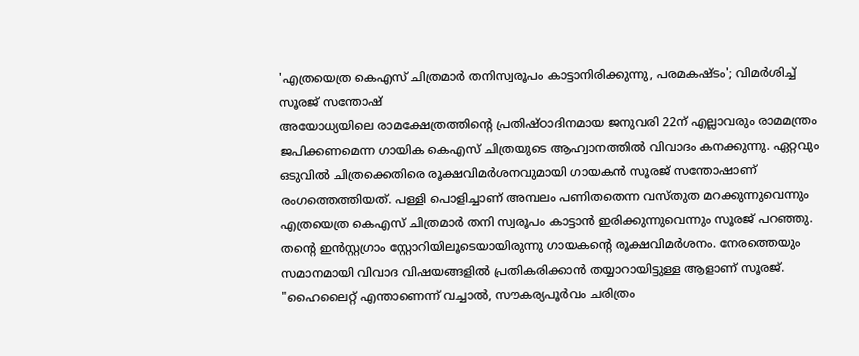'എത്രയെത്ര കെഎസ് ചിത്രമാർ തനിസ്വരൂപം കാട്ടാനിരിക്കുന്നു, പരമകഷ്ടം'; വിമർശിച്ച് സൂരജ് സന്തോഷ്
അയോധ്യയിലെ രാമക്ഷേത്രത്തിന്റെ പ്രതിഷ്ഠാദിനമായ ജനുവരി 22ന് എല്ലാവരും രാമമന്ത്രം ജപിക്കണമെന്ന ഗായിക കെഎസ് ചിത്രയുടെ ആഹ്വാനത്തിൽ വിവാദം കനക്കുന്നു. ഏറ്റവും ഒടുവിൽ ചിത്രക്കെതിരെ രൂക്ഷവിമർശനവുമായി ഗായകൻ സൂരജ് സന്തോഷാണ് രംഗത്തെത്തിയത്. പള്ളി പൊളിച്ചാണ് അമ്പലം പണിതതെന്ന വസ്തുത മറക്കുന്നുവെന്നും എത്രയെത്ര കെഎസ് ചിത്രമാർ തനി സ്വരൂപം കാട്ടാൻ ഇരിക്കുന്നുവെന്നും സൂരജ് പറഞ്ഞു.
തന്റെ ഇൻസ്റ്റഗ്രാം സ്റ്റോറിയിലൂടെയായിരുന്നു ഗായകന്റെ രൂക്ഷവിമർശനം. നേരത്തെയും സമാനമായി വിവാദ വിഷയങ്ങളിൽ പ്രതികരിക്കാൻ തയ്യാറായിട്ടുള്ള ആളാണ് സൂരജ്. "ഹൈലൈറ്റ് എന്താണെന്ന് വച്ചാൽ, സൗകര്യപൂർവം ചരിത്രം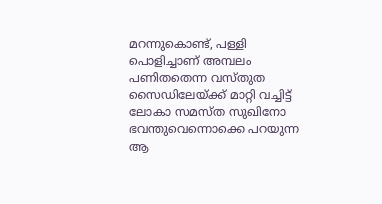മറന്നുകൊണ്ട്, പള്ളി പൊളിച്ചാണ് അമ്പലം പണിതതെന്ന വസ്തുത സൈഡിലേയ്ക്ക് മാറ്റി വച്ചിട്ട് ലോകാ സമസ്ത സുഖിനോ ഭവന്തുവെന്നൊക്കെ പറയുന്ന ആ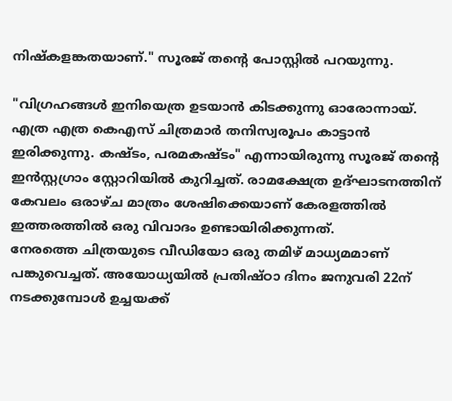നിഷ്കളങ്കതയാണ്." സൂരജ് തന്റെ പോസ്റ്റിൽ പറയുന്നു.

"വിഗ്രഹങ്ങൾ ഇനിയെത്ര ഉടയാൻ കിടക്കുന്നു ഓരോന്നായ്. എത്ര എത്ര കെഎസ് ചിത്രമാർ തനിസ്വരൂപം കാട്ടാൻ ഇരിക്കുന്നു. കഷ്ടം, പരമകഷ്ടം" എന്നായിരുന്നു സൂരജ് തന്റെ ഇൻസ്റ്റഗ്രാം സ്റ്റോറിയിൽ കുറിച്ചത്. രാമക്ഷേത്ര ഉദ്ഘാടനത്തിന് കേവലം ഒരാഴ്ച മാത്രം ശേഷിക്കെയാണ് കേരളത്തിൽ ഇത്തരത്തിൽ ഒരു വിവാദം ഉണ്ടായിരിക്കുന്നത്.
നേരത്തെ ചിത്രയുടെ വീഡിയോ ഒരു തമിഴ് മാധ്യമമാണ് പങ്കുവെച്ചത്. അയോധ്യയിൽ പ്രതിഷ്ഠാ ദിനം ജനുവരി 22ന് നടക്കുമ്പോൾ ഉച്ചയക്ക്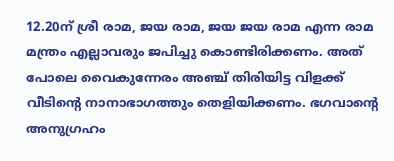12.20ന് ശ്രീ രാമ, ജയ രാമ, ജയ ജയ രാമ എന്ന രാമ മന്ത്രം എല്ലാവരും ജപിച്ചു കൊണ്ടിരിക്കണം. അത് പോലെ വൈകുന്നേരം അഞ്ച് തിരിയിട്ട വിളക്ക് വീടിന്റെ നാനാഭാഗത്തും തെളിയിക്കണം. ഭഗവാന്റെ അനുഗ്രഹം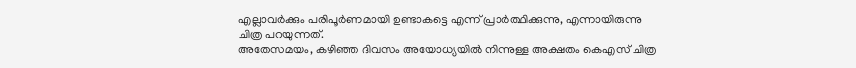എല്ലാവർക്കും പരിപൂർണമായി ഉണ്ടാകട്ടെ എന്ന് പ്രാർത്ഥിക്കുന്നു, എന്നായിരുന്നു ചിത്ര പറയുന്നത്.
അതേസമയം, കഴിഞ്ഞ ദിവസം അയോധ്യയിൽ നിന്നുള്ള അക്ഷതം കെഎസ് ചിത്ര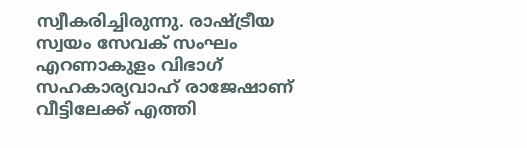സ്വീകരിച്ചിരുന്നു. രാഷ്ട്രീയ സ്വയം സേവക് സംഘം എറണാകുളം വിഭാഗ് സഹകാര്യവാഹ് രാജേഷാണ് വീട്ടിലേക്ക് എത്തി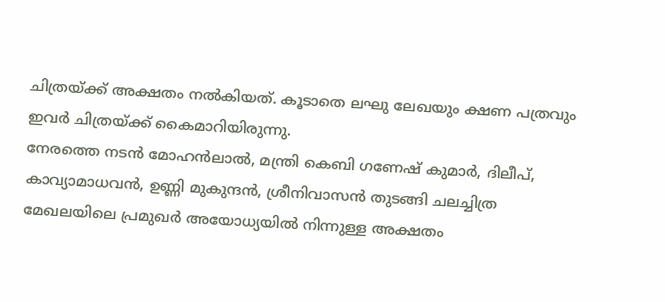ചിത്രയ്ക്ക് അക്ഷതം നൽകിയത്. കൂടാതെ ലഘു ലേഖയും ക്ഷണ പത്രവും ഇവർ ചിത്രയ്ക്ക് കൈമാറിയിരുന്നു.
നേരത്തെ നടൻ മോഹൻലാൽ, മന്ത്രി കെബി ഗണേഷ് കുമാർ, ദിലീപ്, കാവ്യാമാധവൻ, ഉണ്ണി മുകുന്ദൻ, ശ്രീനിവാസൻ തുടങ്ങി ചലച്ചിത്ര മേഖലയിലെ പ്രമുഖർ അയോധ്യയിൽ നിന്നുള്ള അക്ഷതം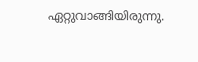ഏറ്റുവാങ്ങിയിരുന്നു.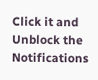Click it and Unblock the Notifications